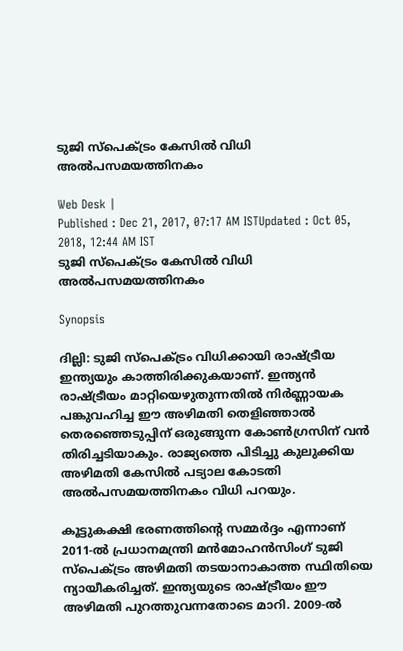ടുജി സ്പെക്ട്രം കേസിൽ വിധി അല്‍പസമയത്തിനകം

Web Desk |
Published : Dec 21, 2017, 07:17 AM ISTUpdated : Oct 05, 2018, 12:44 AM IST
ടുജി സ്പെക്ട്രം കേസിൽ വിധി അല്‍പസമയത്തിനകം

Synopsis

ദില്ലി: ടുജി സ്പെക്ട്രം വിധിക്കായി രാഷ്ട്രീയ ഇന്ത്യയും കാത്തിരിക്കുകയാണ്. ഇന്ത്യൻ രാഷ്ട്രീയം മാറ്റിയെഴുതുന്നതിൽ നിർണ്ണായക പങ്കുവഹിച്ച ഈ അഴിമതി തെളിഞ്ഞാൽ തെരഞ്ഞെടുപ്പിന് ഒരുങ്ങുന്ന കോൺഗ്രസിന് വൻ തിരിച്ചടിയാകും. രാജ്യത്തെ പിടിച്ചു കുലുക്കിയ അഴിമതി കേസില്‍ പട്യാല കോടതി  അല്‍പസമയത്തിനകം വിധി പറയും.

കൂട്ടുകക്ഷി ഭരണത്തിന്റെ സമ്മർദ്ദം എന്നാണ് 2011-ൽ പ്രധാനമന്ത്രി മൻമോഹൻസിംഗ് ടുജി സ്പെക്ട്രം അഴിമതി തടയാനാകാത്ത സ്ഥിതിയെ ന്യായീകരിച്ചത്. ഇന്ത്യയുടെ രാഷ്ട്രീയം ഈ അഴിമതി പുറത്തുവന്നതോടെ മാറി. 2009-ൽ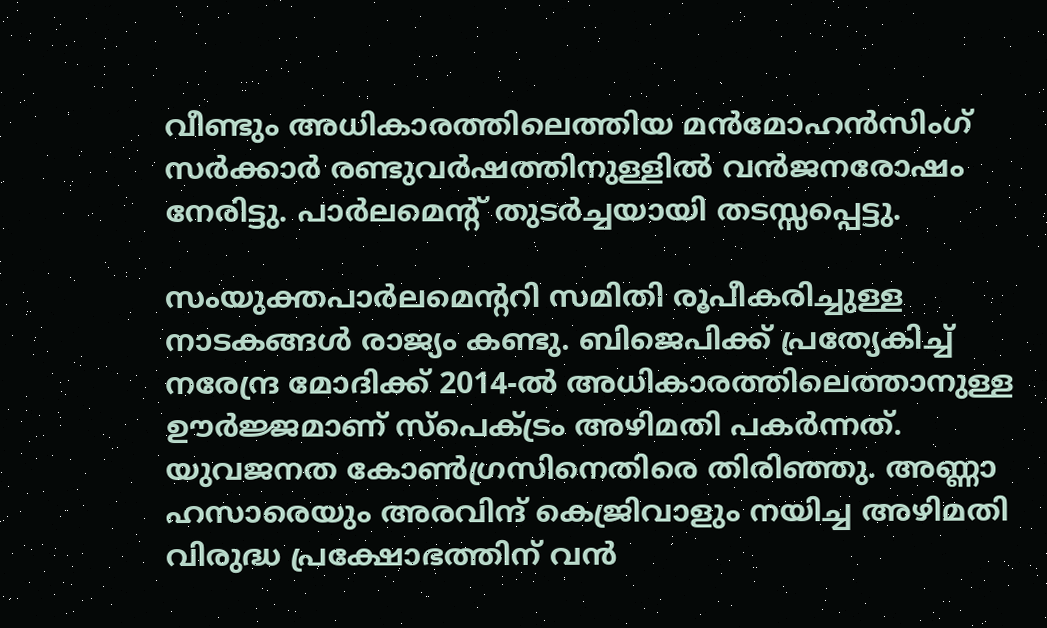വീണ്ടും അധികാരത്തിലെത്തിയ മൻമോഹൻസിംഗ് സർക്കാർ രണ്ടുവർഷത്തിനുള്ളിൽ വൻജനരോഷം നേരിട്ടു. പാർലമെന്റ് തുടർച്ചയായി തടസ്സപ്പെട്ടു.

സംയുക്തപാർലമെന്ററി സമിതി രൂപീകരിച്ചുള്ള നാടകങ്ങൾ രാജ്യം കണ്ടു. ബിജെപിക്ക് പ്രത്യേകിച്ച് നരേന്ദ്ര മോദിക്ക് 2014-ൽ അധികാരത്തിലെത്താനുള്ള ഊർജ്ജമാണ് സ്പെക്ട്രം അഴിമതി പകർന്നത്. യുവജനത കോൺഗ്രസിനെതിരെ തിരിഞ്ഞു. അണ്ണാ ഹസാരെയും അരവിന്ദ് കെജ്രിവാളും നയിച്ച അഴിമതി വിരുദ്ധ പ്രക്ഷോഭത്തിന് വൻ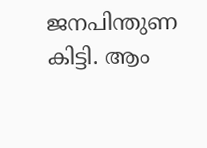ജനപിന്തുണ കിട്ടി. ആം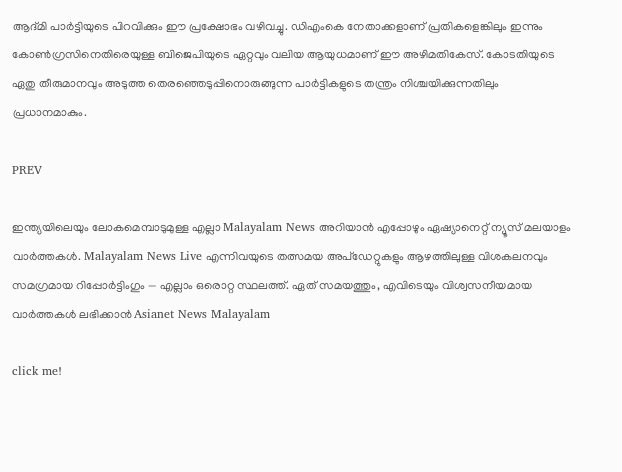ആദ്മി പാർട്ടിയുടെ പിറവിക്കും ഈ പ്രക്ഷോഭം വഴിവച്ചു. ഡിഎംകെ നേതാക്കളാണ് പ്രതികളെങ്കിലും ഇന്നും കോൺഗ്രസിനെതിരെയുള്ള ബിജെപിയുടെ ഏറ്റവും വലിയ ആയുധമാണ് ഈ അഴിമതികേസ്. കോടതിയുടെ ഏതു തീരുമാനവും അടുത്ത തെരഞ്ഞെടുപ്പിനൊരുങ്ങുന്ന പാർട്ടികളുടെ തന്ത്രം നിശ്ചയിക്കുന്നതിലും പ്രധാനമാകും.

PREV

ഇന്ത്യയിലെയും ലോകമെമ്പാടുമുള്ള എല്ലാ Malayalam News അറിയാൻ എപ്പോഴും ഏഷ്യാനെറ്റ് ന്യൂസ് മലയാളം വാർത്തകൾ. Malayalam News Live എന്നിവയുടെ തത്സമയ അപ്‌ഡേറ്റുകളും ആഴത്തിലുള്ള വിശകലനവും സമഗ്രമായ റിപ്പോർട്ടിംഗും — എല്ലാം ഒരൊറ്റ സ്ഥലത്ത്. ഏത് സമയത്തും, എവിടെയും വിശ്വസനീയമായ വാർത്തകൾ ലഭിക്കാൻ Asianet News Malayalam

click me!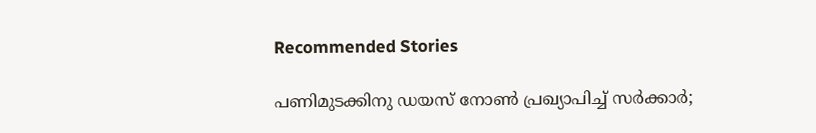Recommended Stories

പണിമുടക്കിനു ഡയസ് നോൺ പ്രഖ്യാപിച്ച് സർക്കാർ;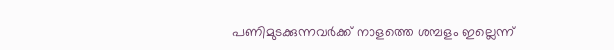പണിമുടക്കുന്നവർക്ക് നാളത്തെ ശമ്പളം ഇല്ലെന്ന്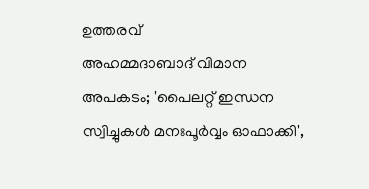ഉത്തരവ്
അഹമ്മദാബാദ് വിമാന അപകടം; 'പൈലറ്റ് ഇന്ധന സ്വിച്ചുകൾ മനഃപൂർവ്വം ഓഫാക്കി',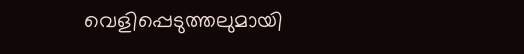വെളിപ്പെടുത്തലുമായി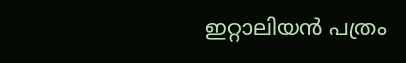ഇറ്റാലിയൻ പത്രം